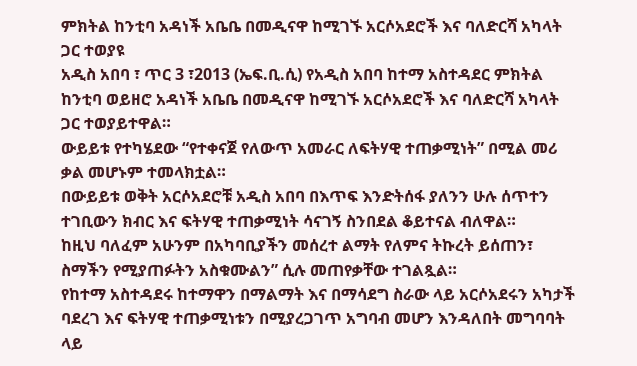ምክትል ከንቲባ አዳነች አቤቤ በመዲናዋ ከሚገኙ አርሶአደሮች እና ባለድርሻ አካላት ጋር ተወያዩ
አዲስ አበባ ፣ ጥር 3 ፣2013 (ኤፍ.ቢ.ሲ) የአዲስ አበባ ከተማ አስተዳደር ምክትል ከንቲባ ወይዘሮ አዳነች አቤቤ በመዲናዋ ከሚገኙ አርሶአደሮች እና ባለድርሻ አካላት ጋር ተወያይተዋል።
ውይይቱ የተካሄደው “የተቀናጀ የለውጥ አመራር ለፍትሃዊ ተጠቃሚነት” በሚል መሪ ቃል መሆኑም ተመላክቷል።
በውይይቱ ወቅት አርሶአደሮቹ አዲስ አበባ በእጥፍ እንድትሰፋ ያለንን ሁሉ ሰጥተን ተገቢውን ክብር እና ፍትሃዊ ተጠቃሚነት ሳናገኝ ስንበደል ቆይተናል ብለዋል።
ከዚህ ባለፈም አሁንም በአካባቢያችን መሰረተ ልማት የለምና ትኩረት ይሰጠን፣ ስማችን የሚያጠፉትን አስቁሙልን” ሲሉ መጠየቃቸው ተገልጿል።
የከተማ አስተዳደሩ ከተማዋን በማልማት እና በማሳደግ ስራው ላይ አርሶአደሩን አካታች ባደረገ እና ፍትሃዊ ተጠቃሚነቱን በሚያረጋገጥ አግባብ መሆን እንዳለበት መግባባት ላይ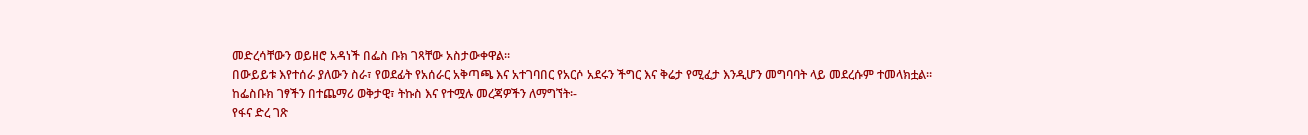መድረሳቸውን ወይዘሮ አዳነች በፌስ ቡክ ገጻቸው አስታውቀዋል።
በውይይቱ እየተሰራ ያለውን ስራ፣ የወደፊት የአሰራር አቅጣጫ እና አተገባበር የአርሶ አደሩን ችግር እና ቅሬታ የሚፈታ እንዲሆን መግባባት ላይ መደረሱም ተመላክቷል።
ከፌስቡክ ገፃችን በተጨማሪ ወቅታዊ፣ ትኩስ እና የተሟሉ መረጃዎችን ለማግኘት፡-
የፋና ድረ ገጽ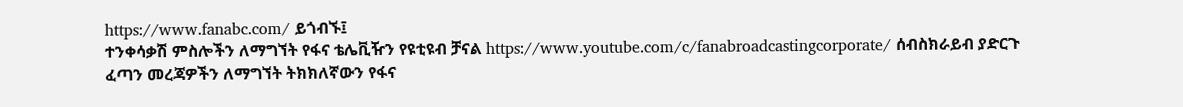https://www.fanabc.com/ ይጎብኙ፤
ተንቀሳቃሽ ምስሎችን ለማግኘት የፋና ቴሌቪዥን የዩቲዩብ ቻናል https://www.youtube.com/c/fanabroadcastingcorporate/ ሰብስክራይብ ያድርጉ
ፈጣን መረጃዎችን ለማግኘት ትክክለኛውን የፋና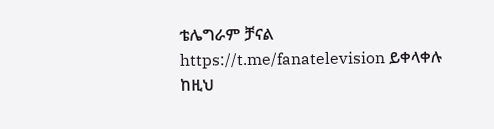ቴሌግራም ቻናል https://t.me/fanatelevision ይቀላቀሉ
ከዚህ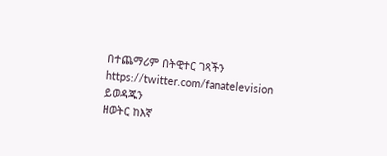በተጨማሪም በትዊተር ገጻችን https://twitter.com/fanatelevision ይወዳጁን
ዘወትር ከእኛ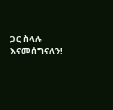ጋር ስላሉ እናመሰግናለን!